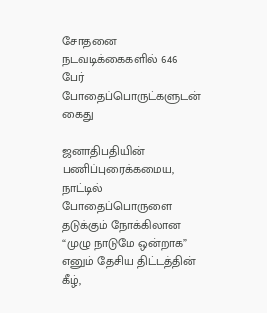சோதனை நடவடிக்கைகளில் 646 பேர் போதைப்பொருட்களுடன் கைது

ஜனாதிபதியின் பணிப்புரைக்கமைய, நாட்டில் போதைப்பொருளை தடுக்கும் நோக்கிலான “முழு நாடுமே ஒன்றாக” எனும் தேசிய திட்டத்தின் கீழ்,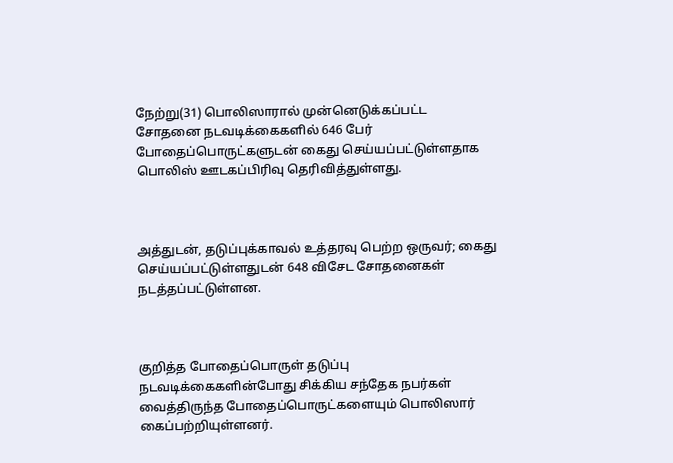நேற்று(31) பொலிஸாரால் முன்னெடுக்கப்பட்ட சோதனை நடவடிக்கைகளில் 646 பேர் போதைப்பொருட்களுடன் கைது செய்யப்பட்டுள்ளதாக பொலிஸ் ஊடகப்பிரிவு தெரிவித்துள்ளது.



அத்துடன், தடுப்புக்காவல் உத்தரவு பெற்ற ஒருவர்; கைது செய்யப்பட்டுள்ளதுடன் 648 விசேட சோதனைகள் நடத்தப்பட்டுள்ளன.



குறித்த போதைப்பொருள் தடுப்பு நடவடிக்கைகளின்போது சிக்கிய சந்தேக நபர்கள் வைத்திருந்த போதைப்பொருட்களையும் பொலிஸார் கைப்பற்றியுள்ளனர்.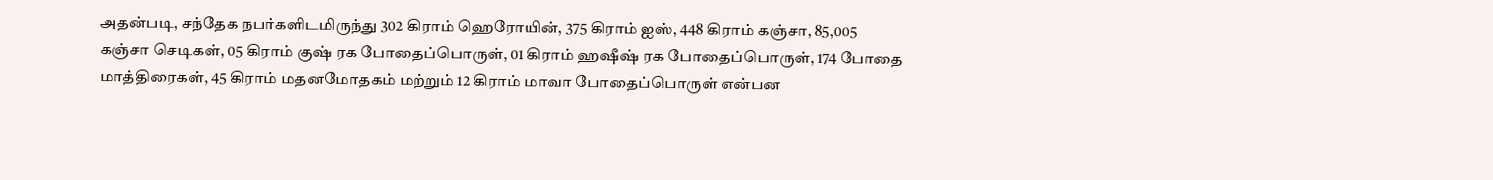அதன்படி, சந்தேக நபர்களிடமிருந்து 302 கிராம் ஹெரோயின், 375 கிராம் ஐஸ், 448 கிராம் கஞ்சா, 85,005 கஞ்சா செடிகள், 05 கிராம் குஷ் ரக போதைப்பொருள், 01 கிராம் ஹஷீஷ் ரக போதைப்பொருள், 174 போதை மாத்திரைகள், 45 கிராம் மதனமோதகம் மற்றும் 12 கிராம் மாவா போதைப்பொருள் என்பன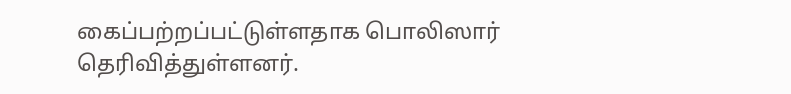கைப்பற்றப்பட்டுள்ளதாக பொலிஸார் தெரிவித்துள்ளனர்.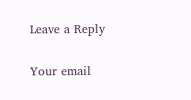Leave a Reply

Your email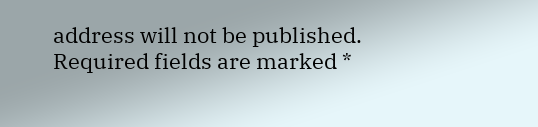address will not be published. Required fields are marked *